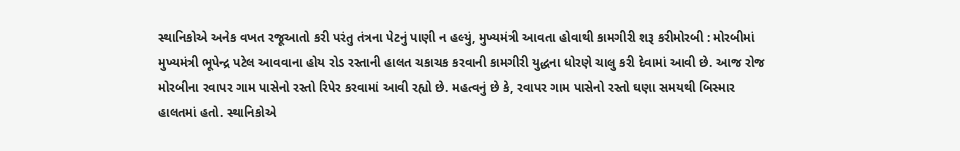સ્થાનિકોએ અનેક વખત રજૂઆતો કરી પરંતુ તંત્રના પેટનું પાણી ન હલ્યું, મુખ્યમંત્રી આવતા હોવાથી કામગીરી શરૂ કરીમોરબી : મોરબીમાં મુખ્યમંત્રી ભૂપેન્દ્ર પટેલ આવવાના હોય રોડ રસ્તાની હાલત ચકાચક કરવાની કામગીરી યુદ્ધના ધોરણે ચાલુ કરી દેવામાં આવી છે. આજ રોજ મોરબીના રવાપર ગામ પાસેનો રસ્તો રિપેર કરવામાં આવી રહ્યો છે. મહત્વનું છે કે, રવાપર ગામ પાસેનો રસ્તો ઘણા સમયથી બિસ્માર હાલતમાં હતો. સ્થાનિકોએ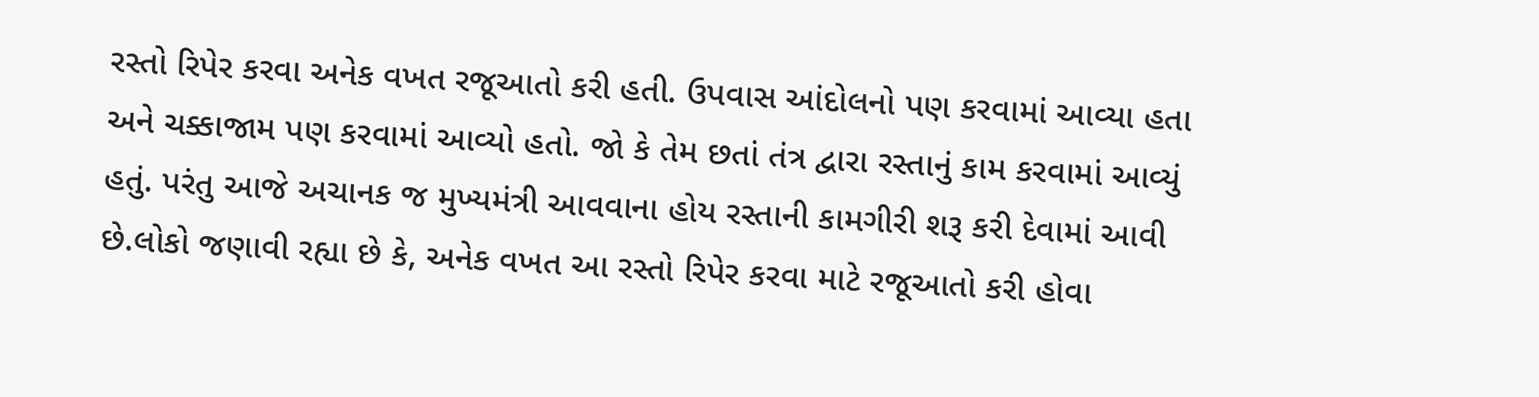રસ્તો રિપેર કરવા અનેક વખત રજૂઆતો કરી હતી. ઉપવાસ આંદોલનો પણ કરવામાં આવ્યા હતા અને ચક્કાજામ પણ કરવામાં આવ્યો હતો. જો કે તેમ છતાં તંત્ર દ્વારા રસ્તાનું કામ કરવામાં આવ્યું હતું. પરંતુ આજે અચાનક જ મુખ્યમંત્રી આવવાના હોય રસ્તાની કામગીરી શરૂ કરી દેવામાં આવી છે.લોકો જણાવી રહ્યા છે કે, અનેક વખત આ રસ્તો રિપેર કરવા માટે રજૂઆતો કરી હોવા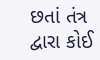છતાં તંત્ર દ્વારા કોઈ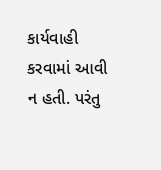કાર્યવાહી કરવામાં આવી ન હતી. પરંતુ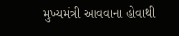મુખ્યમંત્રી આવવાના હોવાથી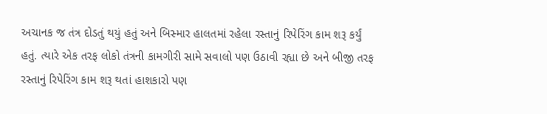અચાનક જ તંત્ર દોડતું થયું હતું અને બિસ્માર હાલતમાં રહેલા રસ્તાનું રિપેરિંગ કામ શરૂ કર્યું હતું. ત્યારે એક તરફ લોકો તંત્રની કામગીરી સામે સવાલો પણ ઉઠાવી રહ્યા છે અને બીજી તરફ રસ્તાનું રિપેરિંગ કામ શરૂ થતાં હાશકારો પણ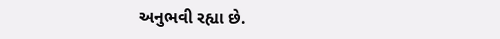અનુભવી રહ્યા છે.